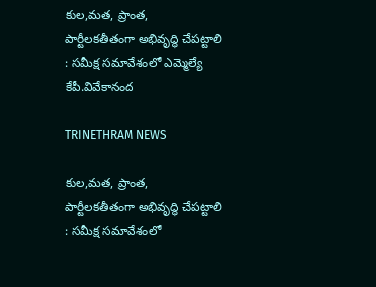కుల,మత, ప్రాంత, పార్టీలకతీతంగా అభివృద్ధి చేపట్టాలి : సమీక్ష సమావేశంలో ఎమ్మెల్యే కేపీ.వివేకానంద

TRINETHRAM NEWS

కుల,మత, ప్రాంత, పార్టీలకతీతంగా అభివృద్ధి చేపట్టాలి : సమీక్ష సమావేశంలో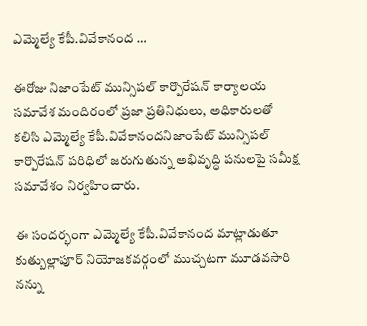ఎమ్మెల్యే కేపీ.వివేకానంద …

ఈరోజు నిజాంపేట్ మున్సిపల్ కార్పొరేషన్ కార్యాలయ సమావేశ మందిరంలో ప్రజా ప్రతినిధులు, అధికారులతో కలిసి ఎమ్మెల్యే కేపీ.వివేకానందనిజాంపేట్ మున్సిపల్ కార్పొరేషన్ పరిధిలో జరుగుతున్న అభివృద్ధి పనులపై సమీక్ష సమావేశం నిర్వహించారు.

ఈ సందర్భంగా ఎమ్మెల్యే కేపీ.వివేకానంద మాట్లాడుతూ కుత్బుల్లాపూర్ నియోజకవర్గంలో ముచ్చటగా మూడవసారి నన్ను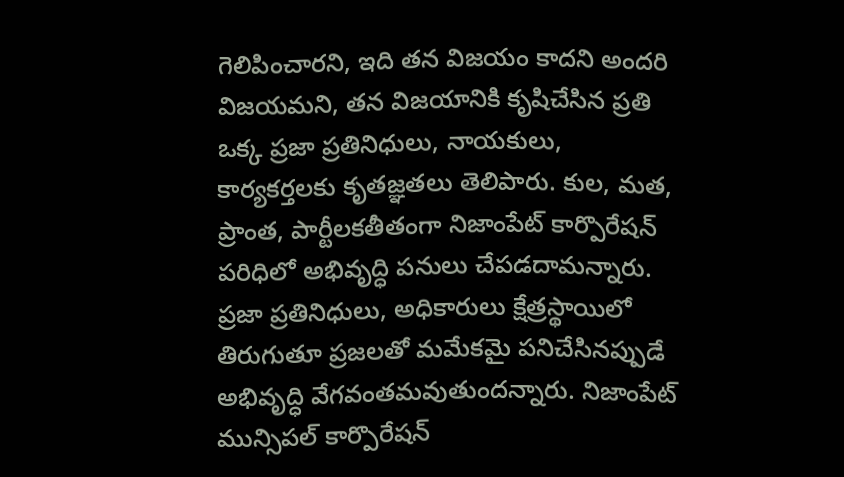గెలిపించారని, ఇది తన విజయం కాదని అందరి విజయమని, తన విజయానికి కృషిచేసిన ప్రతి ఒక్క ప్రజా ప్రతినిధులు, నాయకులు, కార్యకర్తలకు కృతజ్ఞతలు తెలిపారు. కుల, మత, ప్రాంత, పార్టీలకతీతంగా నిజాంపేట్ కార్పొరేషన్ పరిధిలో అభివృద్ధి పనులు చేపడదామన్నారు. ప్రజా ప్రతినిధులు, అధికారులు క్షేత్రస్థాయిలో తిరుగుతూ ప్రజలతో మమేకమై పనిచేసినప్పుడే అభివృద్ధి వేగవంతమవుతుందన్నారు. నిజాంపేట్ మున్సిపల్ కార్పొరేషన్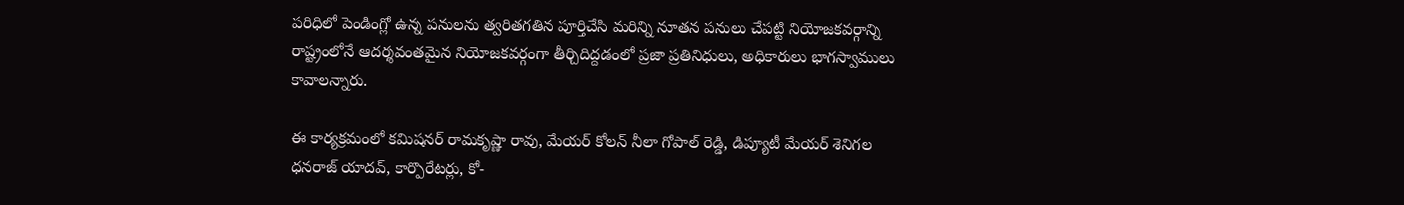పరిధిలో పెండింగ్లో ఉన్న పనులను త్వరితగతిన పూర్తిచేసి మరిన్ని నూతన పనులు చేపట్టి నియోజకవర్గాన్ని రాష్ట్రంలోనే ఆదర్శవంతమైన నియోజకవర్గంగా తీర్చిదిద్దడంలో ప్రజా ప్రతినిధులు, అధికారులు భాగస్వాములు కావాలన్నారు.

ఈ కార్యక్రమంలో కమిషనర్ రామకృష్ణా రావు, మేయర్ కోలన్ నీలా గోపాల్ రెడ్డి, డిప్యూటీ మేయర్ శెనిగల ధనరాజ్ యాదవ్, కార్పొరేటర్లు, కో-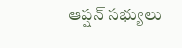ఆప్షన్ సభ్యులు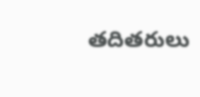తదితరులు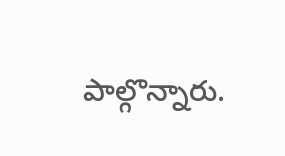పాల్గొన్నారు.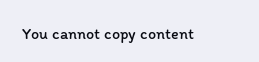You cannot copy content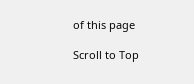of this page

Scroll to Top